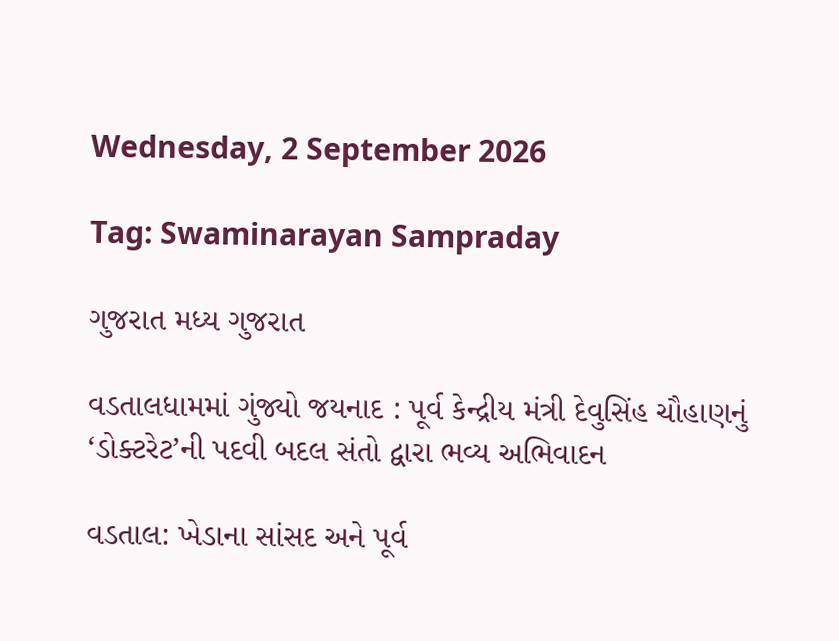Wednesday, 2 September 2026

Tag: Swaminarayan Sampraday

ગુજરાત મધ્ય ગુજરાત

વડતાલધામમાં ગુંજ્યો જયનાદ : પૂર્વ કેન્દ્રીય મંત્રી દેવુસિંહ ચૌહાણનું ‘ડોક્ટરેટ’ની પદવી બદલ સંતો દ્વારા ભવ્ય અભિવાદન

વડતાલ: ખેડાના સાંસદ અને પૂર્વ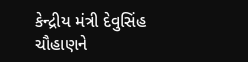કેન્દ્રીય મંત્રી દેવુસિંહ ચૌહાણને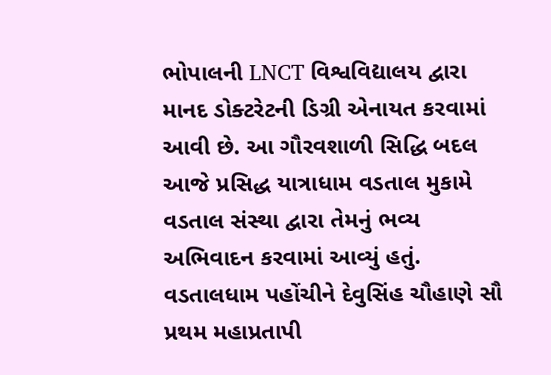ભોપાલની LNCT વિશ્વવિદ્યાલય દ્વારા માનદ ડોક્ટરેટની ડિગ્રી એનાયત કરવામાં આવી છે. આ ગૌરવશાળી સિદ્ધિ બદલ આજે પ્રસિદ્ધ યાત્રાધામ વડતાલ મુકામે વડતાલ સંસ્થા દ્વારા તેમનું ભવ્ય અભિવાદન કરવામાં આવ્યું હતું. વડતાલધામ પહોંચીને દેવુસિંહ ચૌહાણે સૌ પ્રથમ મહાપ્રતાપી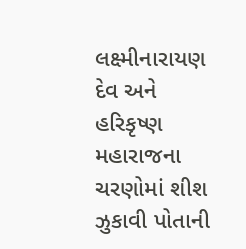લક્ષ્મીનારાયણ દેવ અને હરિકૃષ્ણ મહારાજના ચરણોમાં શીશ ઝુકાવી પોતાની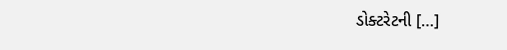ડોક્ટરેટની […]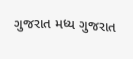ગુજરાત મધ્ય ગુજરાત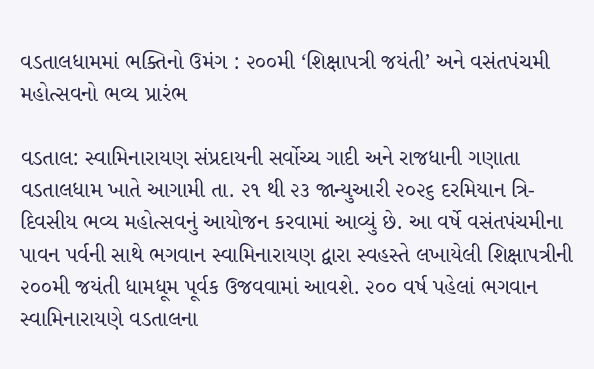વડતાલધામમાં ભક્તિનો ઉમંગ : ૨૦૦મી ‘શિક્ષાપત્રી જયંતી’ અને વસંતપંચમી મહોત્સવનો ભવ્ય પ્રારંભ

વડતાલ: સ્વામિનારાયણ સંપ્રદાયની સર્વોચ્ચ ગાદી અને રાજધાની ગણાતા વડતાલધામ ખાતે આગામી તા. ૨૧ થી ૨૩ જાન્યુઆરી ૨૦૨૬ દરમિયાન ત્રિ-દિવસીય ભવ્ય મહોત્સવનું આયોજન કરવામાં આવ્યું છે. આ વર્ષે વસંતપંચમીના પાવન પર્વની સાથે ભગવાન સ્વામિનારાયણ દ્વારા સ્વહસ્તે લખાયેલી શિક્ષાપત્રીની ૨૦૦મી જયંતી ધામધૂમ પૂર્વક ઉજવવામાં આવશે. ૨૦૦ વર્ષ પહેલાં ભગવાન સ્વામિનારાયણે વડતાલના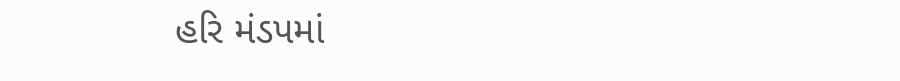હરિ મંડપમાં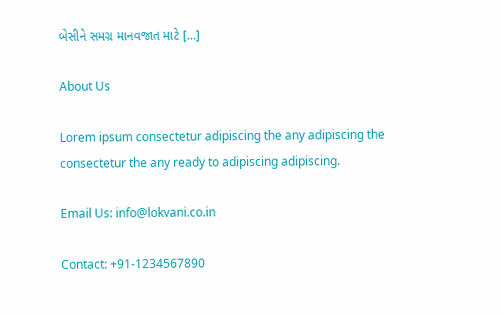બેસીને સમગ્ર માનવજાત માટે […]

About Us

Lorem ipsum consectetur adipiscing the any adipiscing the consectetur the any ready to adipiscing adipiscing.

Email Us: info@lokvani.co.in

Contact: +91-1234567890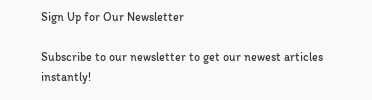Sign Up for Our Newsletter

Subscribe to our newsletter to get our newest articles instantly!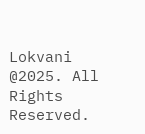Lokvani  @2025. All Rights Reserved.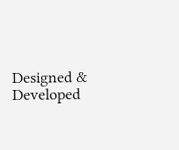Designed & Developed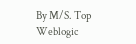By M/S. Top Weblogic